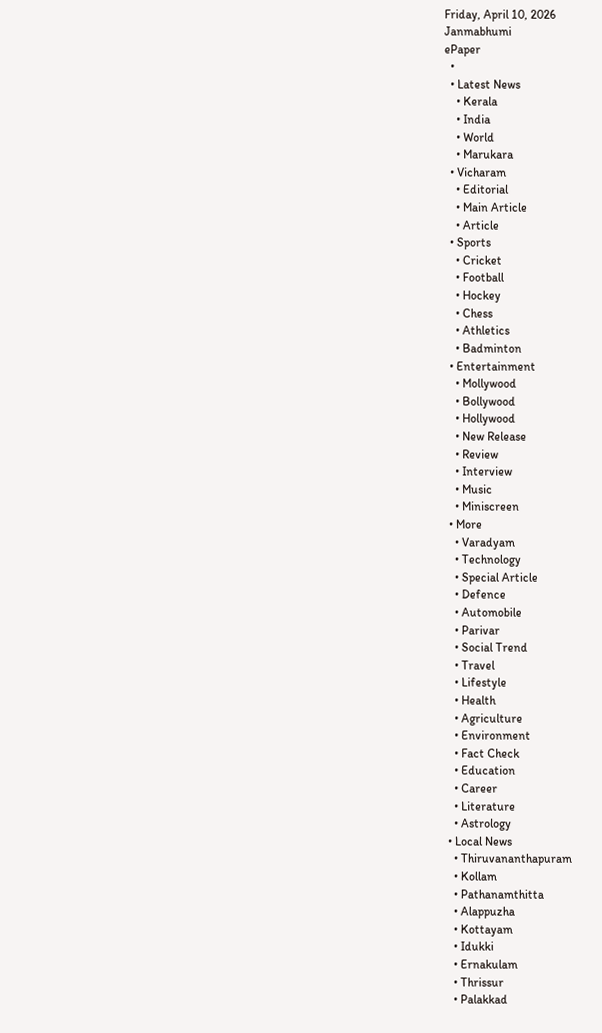Friday, April 10, 2026
Janmabhumi
ePaper
  •
  • Latest News
    • Kerala
    • India
    • World
    • Marukara
  • Vicharam
    • Editorial
    • Main Article
    • Article
  • Sports
    • Cricket
    • Football
    • Hockey
    • Chess
    • Athletics
    • Badminton
  • Entertainment
    • Mollywood
    • Bollywood
    • Hollywood
    • New Release
    • Review
    • Interview
    • Music
    • Miniscreen
  • More
    • Varadyam
    • Technology
    • Special Article
    • Defence
    • Automobile
    • Parivar
    • Social Trend
    • Travel
    • Lifestyle
    • Health
    • Agriculture
    • Environment
    • Fact Check
    • Education
    • Career
    • Literature
    • Astrology
  • Local News
    • Thiruvananthapuram
    • Kollam
    • Pathanamthitta
    • Alappuzha
    • Kottayam
    • Idukki
    • Ernakulam
    • Thrissur
    • Palakkad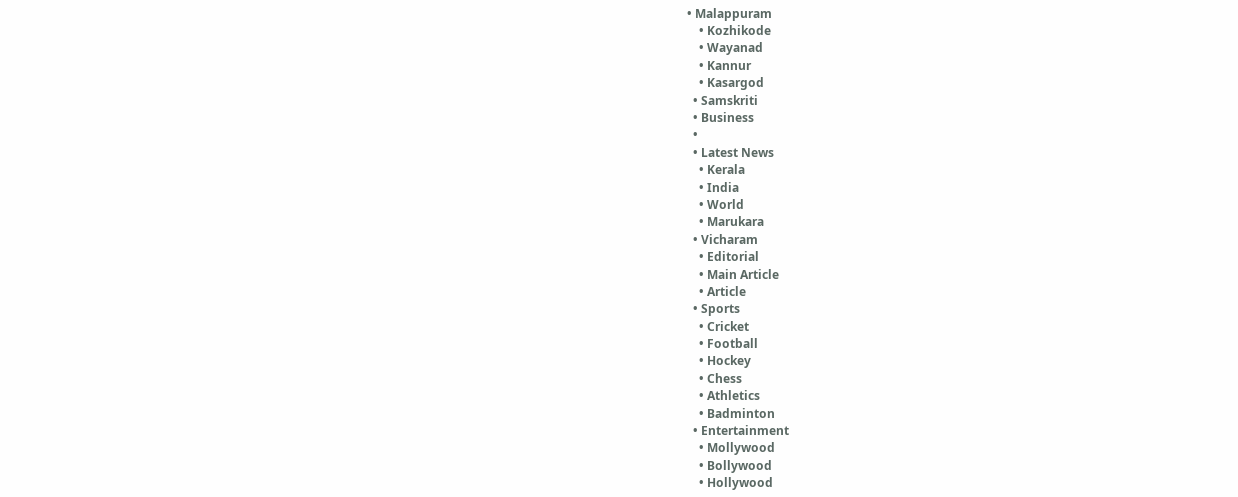• Malappuram
    • Kozhikode
    • Wayanad
    • Kannur
    • Kasargod
  • Samskriti
  • Business
  •
  • Latest News
    • Kerala
    • India
    • World
    • Marukara
  • Vicharam
    • Editorial
    • Main Article
    • Article
  • Sports
    • Cricket
    • Football
    • Hockey
    • Chess
    • Athletics
    • Badminton
  • Entertainment
    • Mollywood
    • Bollywood
    • Hollywood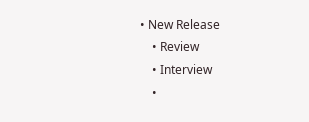• New Release
    • Review
    • Interview
    •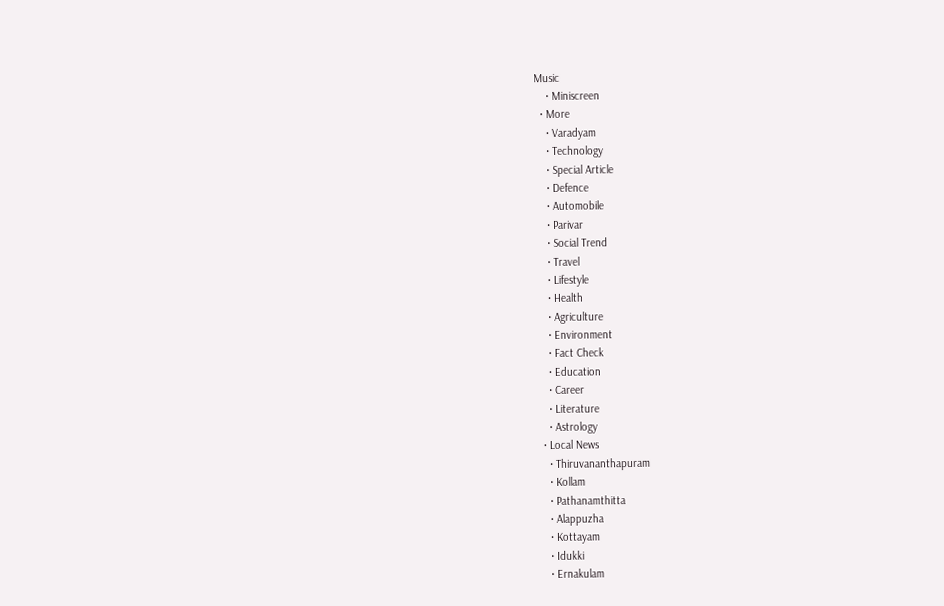Music
    • Miniscreen
  • More
    • Varadyam
    • Technology
    • Special Article
    • Defence
    • Automobile
    • Parivar
    • Social Trend
    • Travel
    • Lifestyle
    • Health
    • Agriculture
    • Environment
    • Fact Check
    • Education
    • Career
    • Literature
    • Astrology
  • Local News
    • Thiruvananthapuram
    • Kollam
    • Pathanamthitta
    • Alappuzha
    • Kottayam
    • Idukki
    • Ernakulam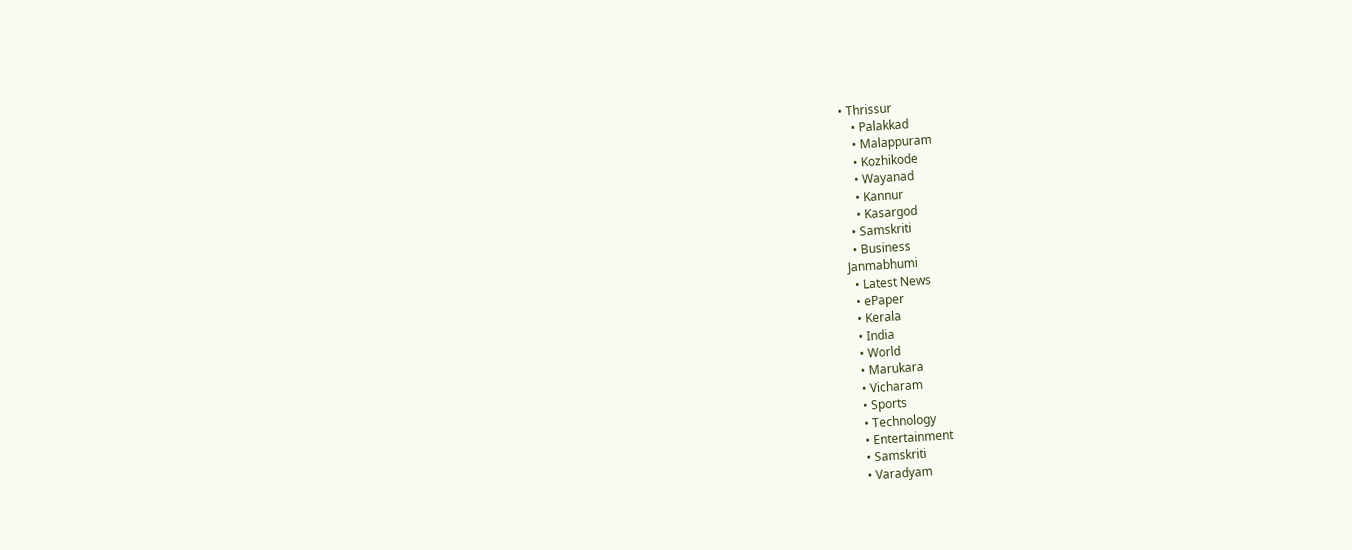• Thrissur
    • Palakkad
    • Malappuram
    • Kozhikode
    • Wayanad
    • Kannur
    • Kasargod
  • Samskriti
  • Business
Janmabhumi
  • Latest News
  • ePaper
  • Kerala
  • India
  • World
  • Marukara
  • Vicharam
  • Sports
  • Technology
  • Entertainment
  • Samskriti
  • Varadyam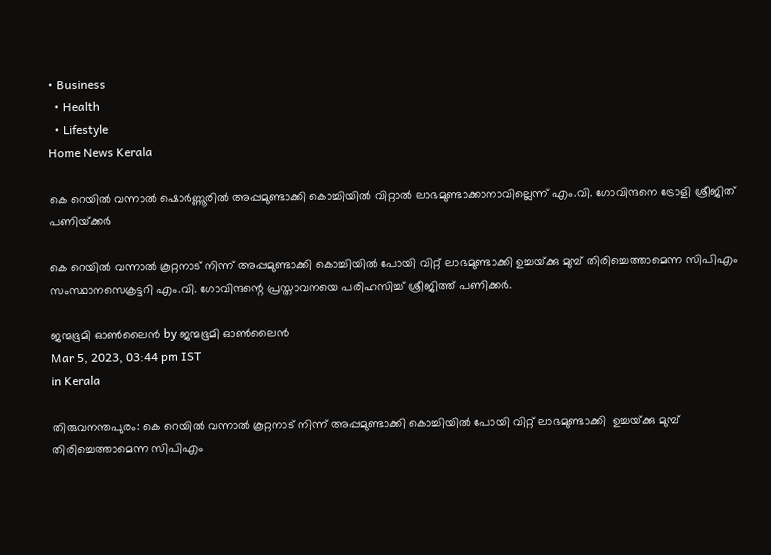• Business
  • Health
  • Lifestyle
Home News Kerala

കെ റെയില്‍ വന്നാല്‍ ഷൊര്‍ണ്ണൂരില്‍ അപ്പമുണ്ടാക്കി കൊച്ചിയില്‍ വിറ്റാല്‍ ലാഭമുണ്ടാക്കാനാവില്ലെന്ന് എം.വി. ഗോവിന്ദനെ ട്രോളി ശ്രീജിത് പണിയ്‌ക്കര്‍

കെ റെയില്‍ വന്നാല്‍ കൂറ്റനാട് നിന്ന് അപ്പമുണ്ടാക്കി കൊച്ചിയിൽ പോയി വിറ്റ് ലാഭമുണ്ടാക്കി ഉച്ചയ്‌ക്കു മുമ്പ് തിരിച്ചെത്താമെന്ന സിപിഎം സംസ്ഥാനസെക്രട്ടറി എം.വി. ഗോവിന്ദന്റെ പ്രസ്താവനയെ പരിഹസിച്ച് ശ്രീജിത്ത് പണിക്കര്‍.

ജന്മഭൂമി ഓണ്‍ലൈന്‍ by ജന്മഭൂമി ഓണ്‍ലൈന്‍
Mar 5, 2023, 03:44 pm IST
in Kerala

തിരുവനന്തപുരം: കെ റെയില്‍ വന്നാല്‍ കൂറ്റനാട് നിന്ന് അപ്പമുണ്ടാക്കി കൊച്ചിയിൽ പോയി വിറ്റ് ലാഭമുണ്ടാക്കി  ഉച്ചയ്‌ക്കു മുമ്പ് തിരിച്ചെത്താമെന്ന സിപിഎം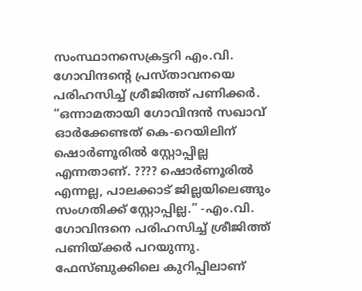സംസ്ഥാനസെക്രട്ടറി എം.വി. ഗോവിന്ദന്റെ പ്രസ്താവനയെ പരിഹസിച്ച് ശ്രീജിത്ത് പണിക്കര്‍. “ഒന്നാമതായി ഗോവിന്ദൻ സഖാവ് ഓർക്കേണ്ടത് കെ-റെയിലിന് ഷൊർണൂരിൽ സ്റ്റോപ്പില്ല എന്നതാണ്. ???? ഷൊർണൂരിൽ എന്നല്ല, പാലക്കാട് ജില്ലയിലെങ്ങും സംഗതിക്ക് സ്റ്റോപ്പില്ല.” -എം.വി.  ഗോവിന്ദനെ പരിഹസിച്ച് ശ്രീജിത്ത് പണിയ്‌ക്കര്‍ പറയുന്നു. ഫേസ്ബുക്കിലെ കുറിപ്പിലാണ്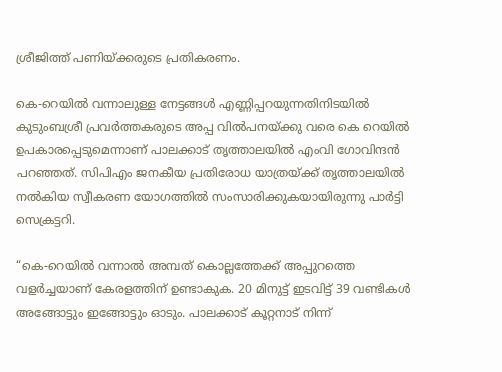ശ്രീജിത്ത് പണിയ്‌ക്കരുടെ പ്രതികരണം.

കെ-റെയിൽ വന്നാലുള്ള നേട്ടങ്ങൾ എണ്ണിപ്പറയുന്നതിനിടയില്‍  കുടുംബശ്രീ പ്രവർത്തകരുടെ അപ്പ വിൽപനയ്‌ക്കു വരെ കെ റെയിൽ ഉപകാരപ്പെടുമെന്നാണ് പാലക്കാട് തൃത്താലയിൽ എംവി ഗോവിന്ദൻ പറഞ്ഞത്. സിപിഎം ജനകീയ പ്രതിരോധ യാത്രയ്‌ക്ക് തൃത്താലയിൽ നൽകിയ സ്വീകരണ യോഗത്തിൽ സംസാരിക്കുകയായിരുന്നു പാർട്ടി സെക്രട്ടറി.

“കെ-റെയിൽ വന്നാൽ അമ്പത് കൊല്ലത്തേക്ക് അപ്പുറത്തെ വളർച്ചയാണ് കേരളത്തിന് ഉണ്ടാകുക. 20 മിനുട്ട് ഇടവിട്ട് 39 വണ്ടികൾ അങ്ങോട്ടും ഇങ്ങോട്ടും ഓടും. പാലക്കാട് കൂറ്റനാട് നിന്ന്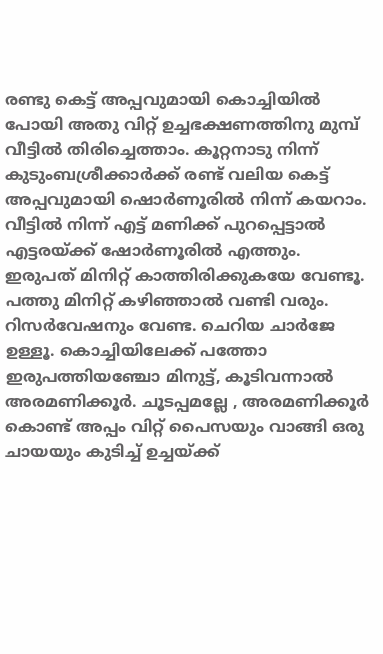രണ്ടു കെട്ട് അപ്പവുമായി കൊച്ചിയിൽ പോയി അതു വിറ്റ് ഉച്ചഭക്ഷണത്തിനു മുമ്പ് വീട്ടിൽ തിരിച്ചെത്താം. കൂറ്റനാടു നിന്ന് കുടുംബശ്രീക്കാർക്ക് രണ്ട് വലിയ കെട്ട് അപ്പവുമായി ഷൊർണൂരിൽ നിന്ന് കയറാം. വീട്ടിൽ നിന്ന് എട്ട് മണിക്ക് പുറപ്പെട്ടാൽ എട്ടരയ്‌ക്ക് ഷോർണൂരിൽ എത്തും. ഇരുപത് മിനിറ്റ് കാത്തിരിക്കുകയേ വേണ്ടൂ. പത്തു മിനിറ്റ് കഴിഞ്ഞാൽ വണ്ടി വരും. റിസർവേഷനും വേണ്ട. ചെറിയ ചാർജേ ഉള്ളൂ. കൊച്ചിയിലേക്ക് പത്തോ ഇരുപത്തിയഞ്ചോ മിനുട്ട്, കൂടിവന്നാൽ അരമണിക്കൂർ. ചൂടപ്പമല്ലേ , അരമണിക്കൂർ കൊണ്ട് അപ്പം വിറ്റ് പൈസയും വാങ്ങി ഒരു ചായയും കുടിച്ച് ഉച്ചയ്‌ക്ക്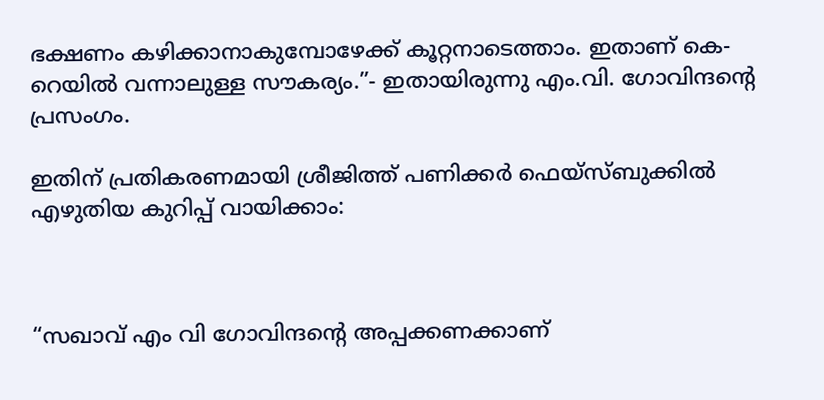ഭക്ഷണം കഴിക്കാനാകുമ്പോഴേക്ക് കൂറ്റനാടെത്താം. ഇതാണ് കെ-റെയിൽ വന്നാലുള്ള സൗകര്യം.”- ഇതായിരുന്നു എം.വി. ഗോവിന്ദന്റെ പ്രസംഗം.

ഇതിന് പ്രതികരണമായി ശ്രീജിത്ത് പണിക്കര്‍ ഫെയ്സ്ബുക്കില്‍ എഴുതിയ കുറിപ്പ് വായിക്കാം:



“സഖാവ് എം വി ഗോവിന്ദന്റെ അപ്പക്കണക്കാണ്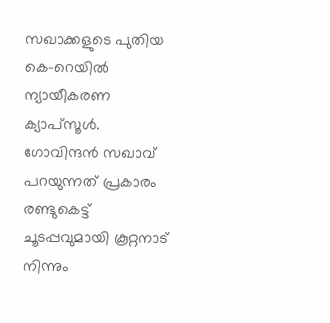സഖാക്കളുടെ പുതിയ കെ-റെയിൽ ന്യായീകരണ ക്യാപ്സൂൾ. ഗോവിന്ദൻ സഖാവ് പറയുന്നത് പ്രകാരം രണ്ടുകെട്ട്‌ ചൂടപ്പവുമായി കൂറ്റനാട് നിന്നും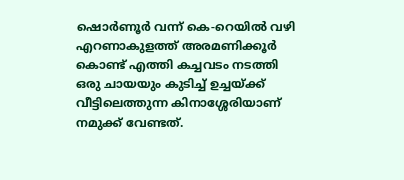ഷൊർണൂർ വന്ന് കെ-റെയിൽ വഴി എറണാകുളത്ത് അരമണിക്കൂർ കൊണ്ട് എത്തി കച്ചവടം നടത്തി ഒരു ചായയും കുടിച്ച് ഉച്ചയ്‌ക്ക് വീട്ടിലെത്തുന്ന കിനാശ്ശേരിയാണ് നമുക്ക് വേണ്ടത്.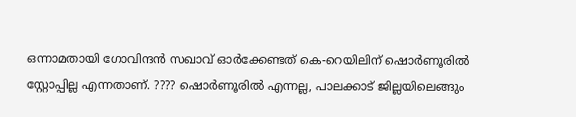ഒന്നാമതായി ഗോവിന്ദൻ സഖാവ് ഓർക്കേണ്ടത് കെ-റെയിലിന് ഷൊർണൂരിൽ സ്റ്റോപ്പില്ല എന്നതാണ്. ???? ഷൊർണൂരിൽ എന്നല്ല, പാലക്കാട് ജില്ലയിലെങ്ങും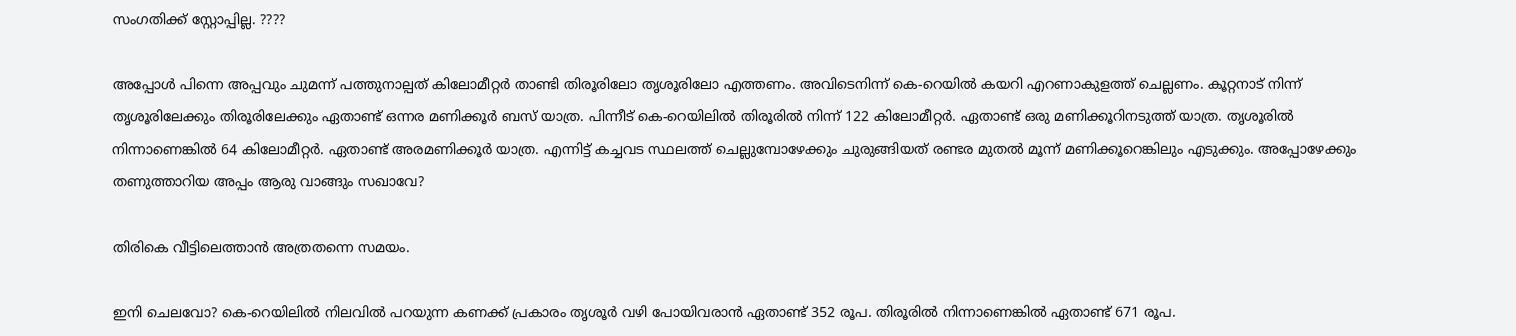സംഗതിക്ക് സ്റ്റോപ്പില്ല. ????

അപ്പോൾ പിന്നെ അപ്പവും ചുമന്ന് പത്തുനാല്പത് കിലോമീറ്റർ താണ്ടി തിരൂരിലോ തൃശൂരിലോ എത്തണം. അവിടെനിന്ന് കെ-റെയിൽ കയറി എറണാകുളത്ത് ചെല്ലണം. കൂറ്റനാട് നിന്ന് തൃശൂരിലേക്കും തിരൂരിലേക്കും ഏതാണ്ട് ഒന്നര മണിക്കൂർ ബസ് യാത്ര. പിന്നീട് കെ-റെയിലിൽ തിരൂരിൽ നിന്ന് 122 കിലോമീറ്റർ. ഏതാണ്ട് ഒരു മണിക്കൂറിനടുത്ത് യാത്ര. തൃശൂരിൽ നിന്നാണെങ്കിൽ 64 കിലോമീറ്റർ. ഏതാണ്ട് അരമണിക്കൂർ യാത്ര. എന്നിട്ട് കച്ചവട സ്ഥലത്ത് ചെല്ലുമ്പോഴേക്കും ചുരുങ്ങിയത് രണ്ടര മുതൽ മൂന്ന് മണിക്കൂറെങ്കിലും എടുക്കും. അപ്പോഴേക്കും തണുത്താറിയ അപ്പം ആരു വാങ്ങും സഖാവേ?

തിരികെ വീട്ടിലെത്താൻ അത്രതന്നെ സമയം.

ഇനി ചെലവോ? കെ-റെയിലിൽ നിലവിൽ പറയുന്ന കണക്ക് പ്രകാരം തൃശൂർ വഴി പോയിവരാൻ ഏതാണ്ട് 352 രൂപ. തിരൂരിൽ നിന്നാണെങ്കിൽ ഏതാണ്ട് 671 രൂപ.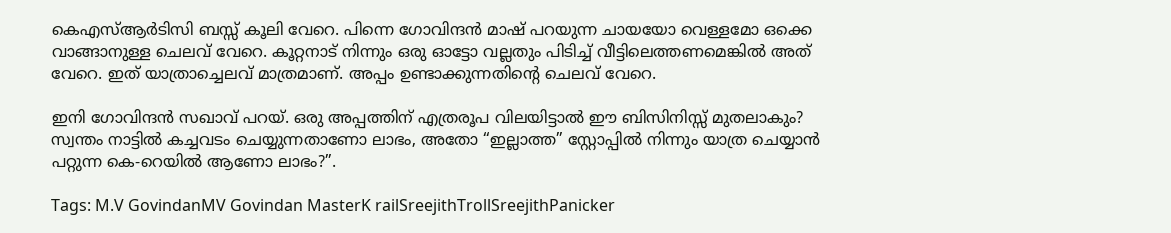കെഎസ്ആർടിസി ബസ്സ് കൂലി വേറെ. പിന്നെ ഗോവിന്ദൻ മാഷ് പറയുന്ന ചായയോ വെള്ളമോ ഒക്കെ വാങ്ങാനുള്ള ചെലവ് വേറെ. കൂറ്റനാട് നിന്നും ഒരു ഓട്ടോ വല്ലതും പിടിച്ച് വീട്ടിലെത്തണമെങ്കിൽ അത് വേറെ. ഇത് യാത്രാച്ചെലവ് മാത്രമാണ്. അപ്പം ഉണ്ടാക്കുന്നതിന്റെ ചെലവ് വേറെ.

ഇനി ഗോവിന്ദൻ സഖാവ് പറയ്. ഒരു അപ്പത്തിന് എത്രരൂപ വിലയിട്ടാൽ ഈ ബിസിനിസ്സ് മുതലാകും? സ്വന്തം നാട്ടിൽ കച്ചവടം ചെയ്യുന്നതാണോ ലാഭം, അതോ “ഇല്ലാത്ത” സ്റ്റോപ്പിൽ നിന്നും യാത്ര ചെയ്യാൻ പറ്റുന്ന കെ-റെയിൽ ആണോ ലാഭം?”.

Tags: M.V GovindanMV Govindan MasterK railSreejithTrollSreejithPanicker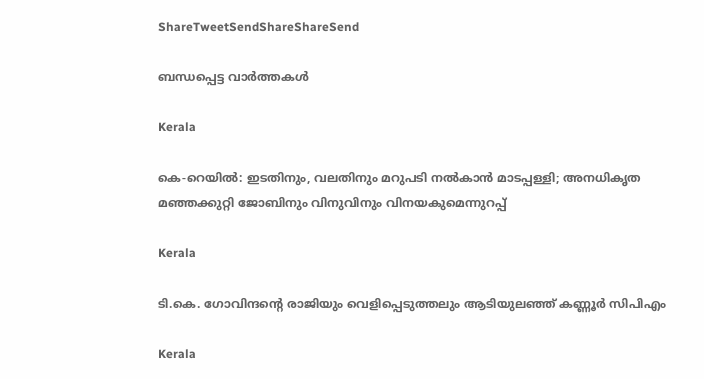ShareTweetSendShareShareSend

ബന്ധപ്പെട്ട വാര്‍ത്തകള്‍

Kerala

കെ-റെയില്‍: ഇടതിനും, വലതിനും മറുപടി നല്‍കാന്‍ മാടപ്പള്ളി; അനധികൃത മഞ്ഞക്കുറ്റി ജോബിനും വിനുവിനും വിനയകുമെന്നുറപ്പ്

Kerala

ടി.കെ. ഗോവിന്ദന്റെ രാജിയും വെളിപ്പെടുത്തലും ആടിയുലഞ്ഞ് കണ്ണൂര്‍ സിപിഎം

Kerala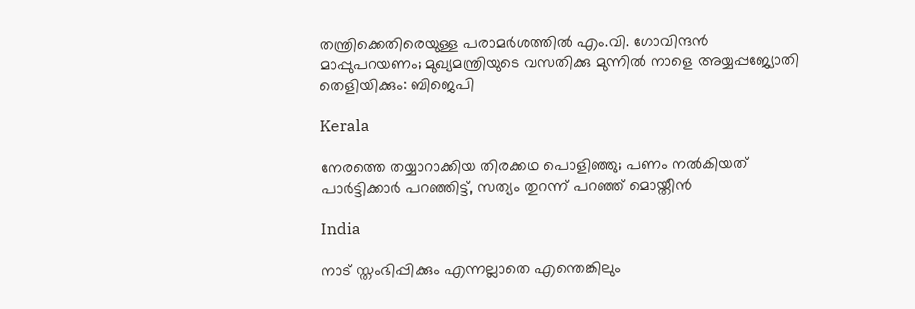തന്ത്രിക്കെതിരെയുള്ള പരാമര്‍ശത്തില്‍ എം.വി. ഗോവിന്ദന്‍ മാപ്പുപറയണം; മുഖ്യമന്ത്രിയുടെ വസതിക്കു മുന്നില്‍ നാളെ അയ്യപ്പജ്യോതി തെളിയിക്കും: ബിജെപി

Kerala

നേരത്തെ തയ്യാറാക്കിയ തിരക്കഥ പൊളിഞ്ഞു; പണം നൽകിയത് പാർട്ടിക്കാർ പറഞ്ഞിട്ട്, സത്യം തുറന്ന് പറഞ്ഞ് മൊയ്തീൻ

India

നാട് സ്തംഭിപ്പിക്കും എന്നല്ലാതെ എന്തെങ്കിലും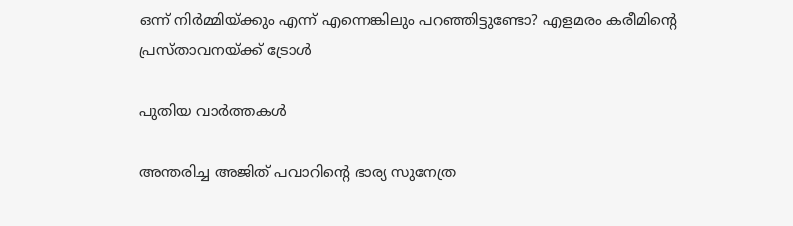ഒന്ന് നിര്‍മ്മിയ്‌ക്കും എന്ന് എന്നെങ്കിലും പറഞ്ഞിട്ടുണ്ടോ? എളമരം കരീമിന്റെ പ്രസ്താവനയ്‌ക്ക് ട്രോള്‍

പുതിയ വാര്‍ത്തകള്‍

അന്തരിച്ച അജിത് പവാറിന്‍റെ ഭാര്യ സുനേത്ര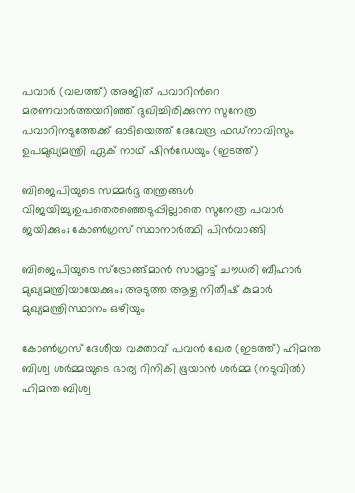പവാര്‍ (വലത്ത്) അജിത് പവാറിന്‍റെ മരണവാര്‍ത്തയറിഞ്ഞ് ദുഖിച്ചിരിക്കുന്ന സുനേത്ര പവാറിനടുത്തേക്ക് ഓടിയെത്ത് ദേവേന്ദ്ര ഫഡ്നാവിസും ഉപമുഖ്യമന്ത്രി ഏക് നാഥ് ഷിന്‍ഡേയും (ഇടത്ത്)

ബിജെപിയുടെ സമ്മര്‍ദ്ദ തന്ത്രങ്ങള്‍ വിജയിച്ചു;ഉപതെരഞ്ഞെടുപ്പില്ലാതെ സുനേത്ര പവാര്‍ ജയിക്കും; കോണ്‍ഗ്രസ് സ്ഥാനാര്‍ത്ഥി പിന്‍വാങ്ങി

ബിജെപിയുടെ സ്ട്രോങ്ങ്മാന്‍ സാമ്രാട്ട് ചൗധരി ബീഹാര്‍ മുഖ്യമന്ത്രിയായേക്കും; അടുത്ത ആഴ്ച നിതീഷ് കുമാര്‍ മുഖ്യമന്ത്രിസ്ഥാനം ഒഴിയും

കോണ്‍ഗ്രസ് ദേശീയ വക്താവ് പവന്‍ ഖേര (ഇടത്ത്) ഹിമന്ത ബിശ്വ ശര്‍മ്മയുടെ ഭാര്യ റിനികി ഭൂയാന്‍ ശര്‍മ്മ (നടുവില്‍) ഹിമന്ത ബിശ്വ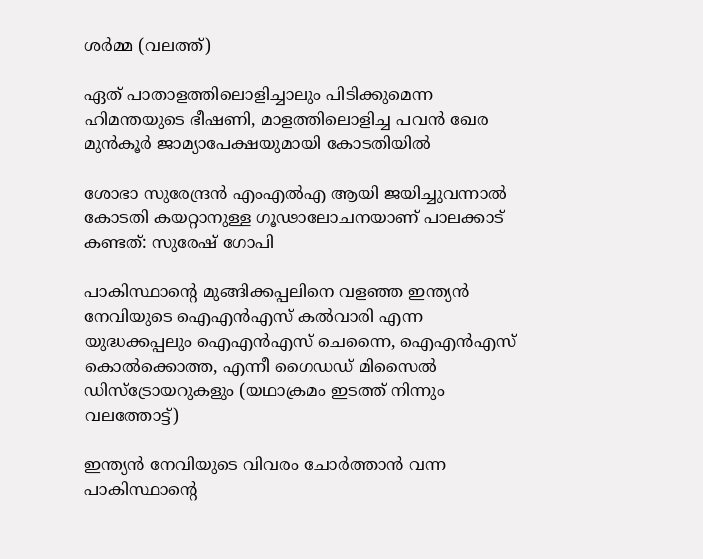ശര്‍മ്മ (വലത്ത്)

ഏത് പാതാളത്തിലൊളിച്ചാലും പിടിക്കുമെന്ന ഹിമന്തയുടെ ഭീഷണി, മാളത്തിലൊളിച്ച പവന്‍ ഖേര മുന്‍കൂര്‍ ജാമ്യാപേക്ഷയുമായി കോടതിയില്‍

ശോഭാ സുരേന്ദ്രന്‍ എംഎല്‍എ ആയി ജയിച്ചുവന്നാല്‍ കോടതി കയറ്റാനുള്ള ഗൂഢാലോചനയാണ് പാലക്കാട് കണ്ടത്: സുരേഷ് ഗോപി

പാകിസ്ഥാന്‍റെ മുങ്ങിക്കപ്പലിനെ വളഞ്ഞ ഇന്ത്യന്‍ നേവിയുടെ ഐഎന്‍എസ് കല്‍വാരി എന്ന യുദ്ധക്കപ്പലും ഐഎന്‍എസ് ചെന്നൈ, ഐഎന്‍എസ് കൊല്‍ക്കൊത്ത, എന്നീ ഗൈഡഡ് മിസൈല്‍ ഡിസ്ട്രോയറുകളും (യഥാക്രമം ഇടത്ത് നിന്നും വലത്തോട്ട്)

ഇന്ത്യന്‍ നേവിയുടെ വിവരം ചോര്‍ത്താന്‍ വന്ന പാകിസ്ഥാന്റെ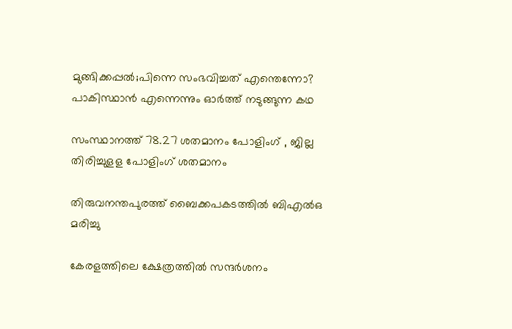മുങ്ങിക്കപ്പല്‍;പിന്നെ സംഭവിച്ചത് എന്തെന്നോ? പാകിസ്ഥാന്‍ എന്നെന്നും ഓര്‍ത്ത് നടുങ്ങുന്ന കഥ

സംസ്ഥാനത്ത് 78.27 ശതമാനം പോളിംഗ് , ജില്ല തിരിച്ചുളള പോളിംഗ് ശതമാനം

തിരുവനന്തപുരത്ത് ബൈക്കപകടത്തില്‍ ബിഎല്‍ഒ മരിച്ചു

കേരളത്തിലെ ക്ഷേത്രത്തില്‍ സന്ദര്‍ശനം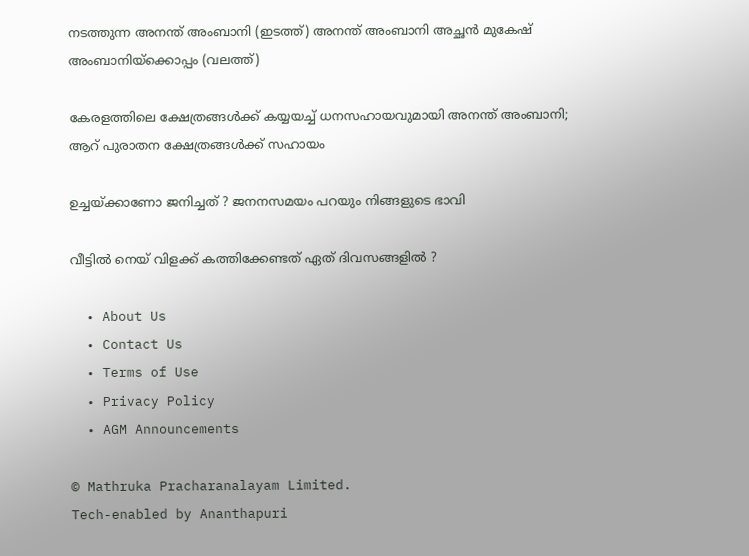നടത്തുന്ന അനന്ത് അംബാനി (ഇടത്ത്) അനന്ത് അംബാനി അച്ഛന്‍ മുകേഷ് അംബാനിയ്ക്കൊപ്പം (വലത്ത്)

കേരളത്തിലെ ക്ഷേത്രങ്ങള്‍ക്ക് കയ്യയച്ച് ധനസഹായവുമായി അനന്ത് അംബാനി; ആറ് പുരാതന ക്ഷേത്രങ്ങൾക്ക് സഹായം

ഉച്ചയ്‌ക്കാണോ ജനിച്ചത് ? ജനനസമയം പറയും നിങ്ങളുടെ ഭാവി

വീട്ടിൽ നെയ് വിളക്ക് കത്തിക്കേണ്ടത് ഏത് ദിവസങ്ങളിൽ ?

  • About Us
  • Contact Us
  • Terms of Use
  • Privacy Policy
  • AGM Announcements

© Mathruka Pracharanalayam Limited.
Tech-enabled by Ananthapuri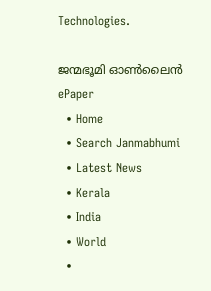Technologies.

ജന്മഭൂമി ഓണ്‍ലൈന്‍
ePaper
  • Home
  • Search Janmabhumi
  • Latest News
  • Kerala
  • India
  • World
  •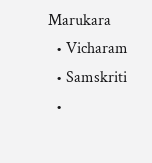Marukara
  • Vicharam
  • Samskriti
  •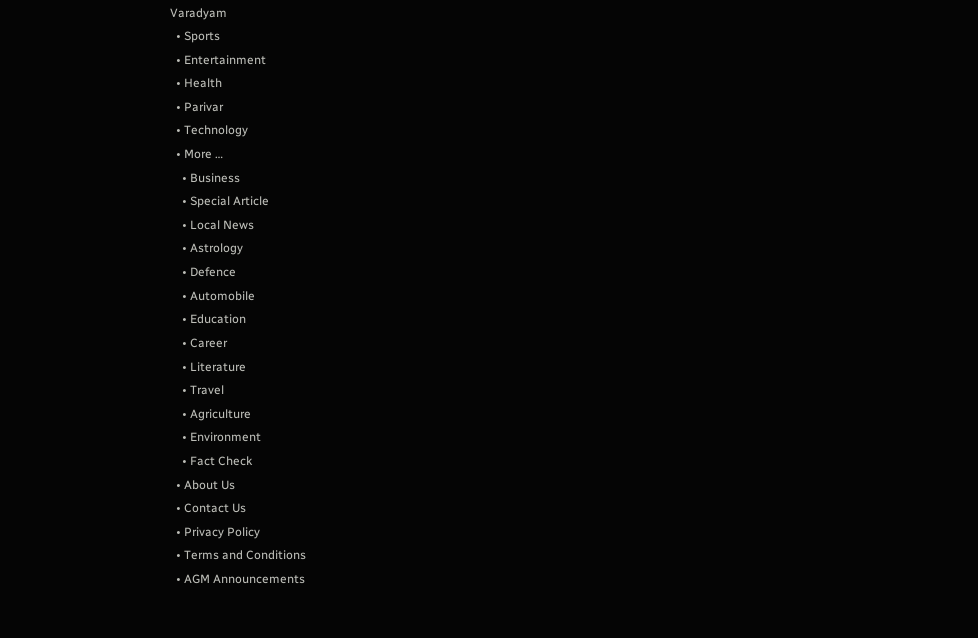Varadyam
  • Sports
  • Entertainment
  • Health
  • Parivar
  • Technology
  • More …
    • Business
    • Special Article
    • Local News
    • Astrology
    • Defence
    • Automobile
    • Education
    • Career
    • Literature
    • Travel
    • Agriculture
    • Environment
    • Fact Check
  • About Us
  • Contact Us
  • Privacy Policy
  • Terms and Conditions
  • AGM Announcements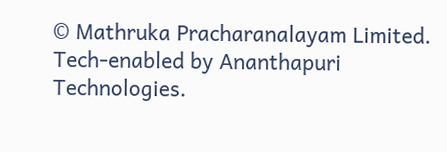© Mathruka Pracharanalayam Limited.
Tech-enabled by Ananthapuri Technologies.